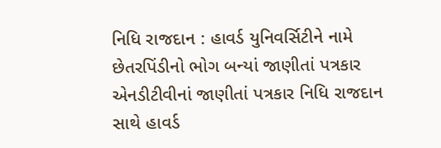નિધિ રાજદાન : હાવર્ડ યુનિવર્સિટીને નામે છેતરપિંડીનો ભોગ બન્યાં જાણીતાં પત્રકાર
એનડીટીવીનાં જાણીતાં પત્રકાર નિધિ રાજદાન સાથે હાવર્ડ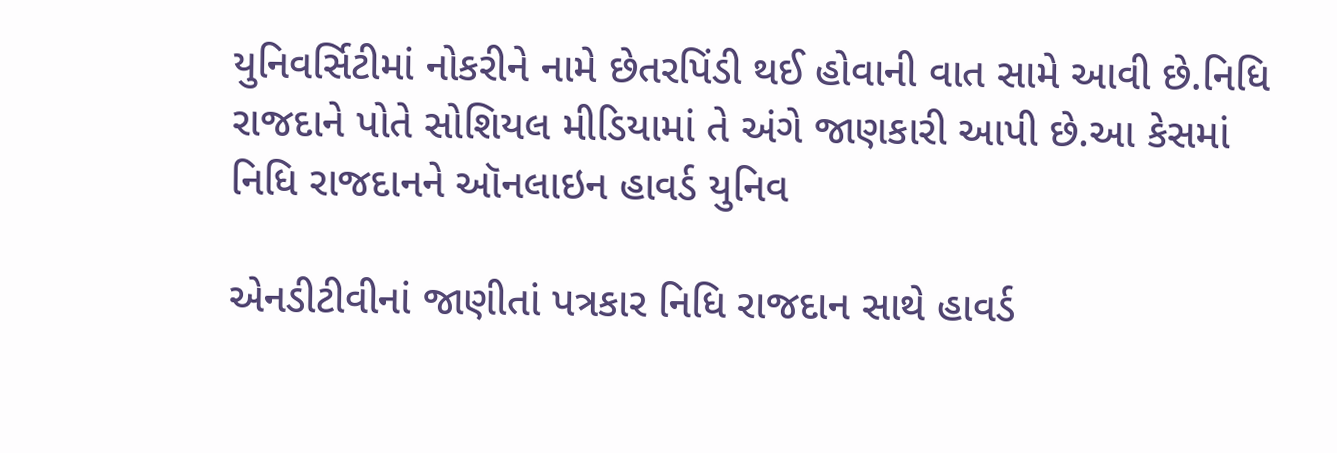યુનિવર્સિટીમાં નોકરીને નામે છેતરપિંડી થઈ હોવાની વાત સામે આવી છે.નિધિ રાજદાને પોતે સોશિયલ મીડિયામાં તે અંગે જાણકારી આપી છે.આ કેસમાં નિધિ રાજદાનને ઑનલાઇન હાવર્ડ યુનિવ

એનડીટીવીનાં જાણીતાં પત્રકાર નિધિ રાજદાન સાથે હાવર્ડ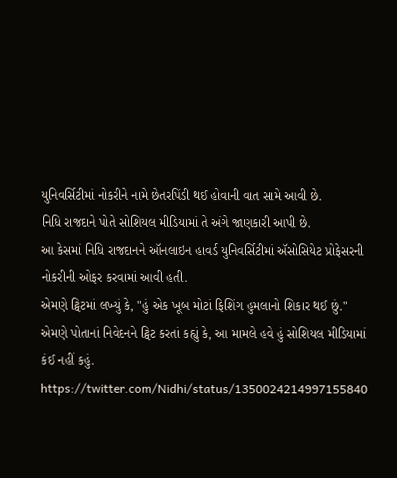યુનિવર્સિટીમાં નોકરીને નામે છેતરપિંડી થઈ હોવાની વાત સામે આવી છે.
નિધિ રાજદાને પોતે સોશિયલ મીડિયામાં તે અંગે જાણકારી આપી છે.
આ કેસમાં નિધિ રાજદાનને ઑનલાઇન હાવર્ડ યુનિવર્સિટીમાં ઍસોસિયેટ પ્રોફેસરની નોકરીની ઓફર કરવામાં આવી હતી.
એમણે ટ્વિટમાં લખ્યું કે, "હું એક ખૂબ મોટાં ફિશિંગ હુમલાનો શિકાર થઈ છું."
એમણે પોતાનાં નિવેદનને ટ્વિટ કરતાં કહ્યું કે, આ મામલે હવે હું સોશિયલ મીડિયામાં કંઈ નહીં કહું.
https://twitter.com/Nidhi/status/1350024214997155840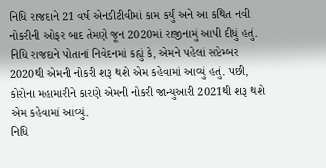નિધિ રાજદાને 21 વર્ષ એનડીટીવીમાં કામ કર્યું અને આ કથિત નવી નોકરીની ઓફર બાદ તેમણે જૂન 2020માં રાજીનામું આપી દીધું હતું.
નિધિ રાજદાને પોતાનાં નિવેદનમાં કહ્યું કે, એમને પહેલાં સપ્ટેમ્બર 2020થી એમની નોકરી શરૂ થશે એમ કહેવામાં આવ્યું હતું. પછી, કોરોના મહામારીને કારણે એમની નોકરી જાન્યુઆરી 2021થી શરૂ થશે એમ કહેવામાં આવ્યું.
નિધિ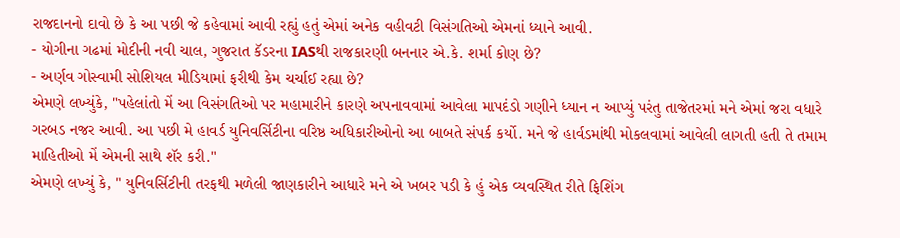રાજદાનનો દાવો છે કે આ પછી જે કહેવામાં આવી રહ્યું હતું એમાં અનેક વહીવટી વિસંગતિઓ એમનાં ધ્યાને આવી.
- યોગીના ગઢમાં મોદીની નવી ચાલ, ગુજરાત કૅડરના IASથી રાજકારણી બનનાર એ.કે. શર્મા કોણ છે?
- અર્ણવ ગોસ્વામી સોશિયલ મીડિયામાં ફરીથી કેમ ચર્ચાઈ રહ્યા છે?
એમણે લખ્યુંકે, "પહેલાંતો મેં આ વિસંગતિઓ પર મહામારીને કારણે અપનાવવામાં આવેલા માપદંડો ગણીને ધ્યાન ન આપ્યું પરંતુ તાજેતરમાં મને એમાં જરા વધારે ગરબડ નજર આવી. આ પછી મે હાવર્ડ યુનિવર્સિટીના વરિષ્ઠ અધિકારીઓનો આ બાબતે સંપર્ક કર્યો. મને જે હાર્વડમાંથી મોકલવામાં આવેલી લાગતી હતી તે તમામ માહિતીઓ મેં એમની સાથે શૅર કરી."
એમણે લખ્યું કે, " યુનિવર્સિટીની તરફથી મળેલી જાણકારીને આધારે મને એ ખબર પડી કે હું એક વ્યવસ્થિત રીતે ફિશિંગ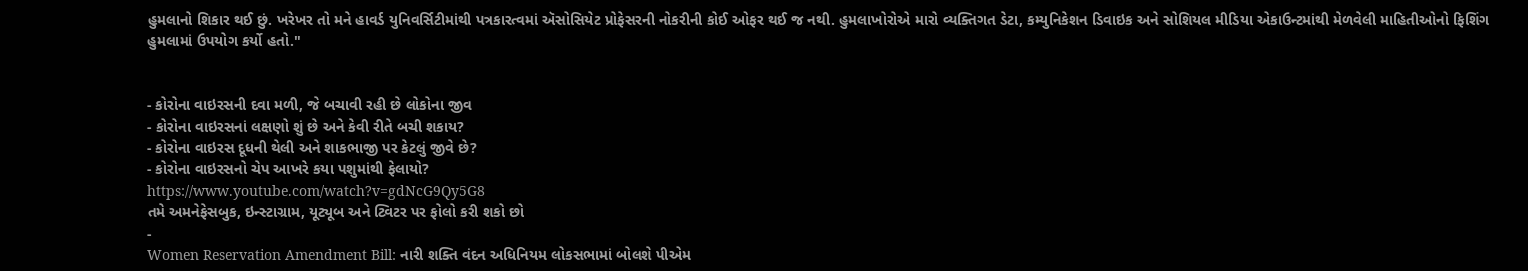હુમલાનો શિકાર થઈ છું. ખરેખર તો મને હાવર્ડ યુનિવર્સિટીમાંથી પત્રકારત્વમાં ઍસોસિયેટ પ્રોફેસરની નોકરીની કોઈ ઓફર થઈ જ નથી. હુમલાખોરોએ મારો વ્યક્તિગત ડેટા, કમ્યુનિકેશન ડિવાઇક અને સોશિયલ મીડિયા એકાઉન્ટમાંથી મેળવેલી માહિતીઓનો ફિશિંગ હુમલામાં ઉપયોગ કર્યો હતો."


- કોરોના વાઇરસની દવા મળી, જે બચાવી રહી છે લોકોના જીવ
- કોરોના વાઇરસનાં લક્ષણો શું છે અને કેવી રીતે બચી શકાય?
- કોરોના વાઇરસ દૂધની થેલી અને શાકભાજી પર કેટલું જીવે છે?
- કોરોના વાઇરસનો ચેપ આખરે કયા પશુમાંથી ફેલાયો?
https://www.youtube.com/watch?v=gdNcG9Qy5G8
તમે અમનેફેસબુક, ઇન્સ્ટાગ્રામ, યૂટ્યૂબ અને ટ્વિટર પર ફોલો કરી શકો છો
-
Women Reservation Amendment Bill: નારી શક્તિ વંદન અધિનિયમ લોકસભામાં બોલશે પીએમ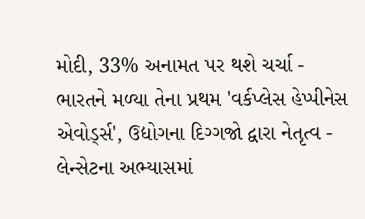મોદી, 33% અનામત પર થશે ચર્ચા -
ભારતને મળ્યા તેના પ્રથમ 'વર્કપ્લેસ હેપ્પીનેસ એવોર્ડ્સ', ઉદ્યોગના દિગ્ગજો દ્વારા નેતૃત્વ -
લેન્સેટના અભ્યાસમાં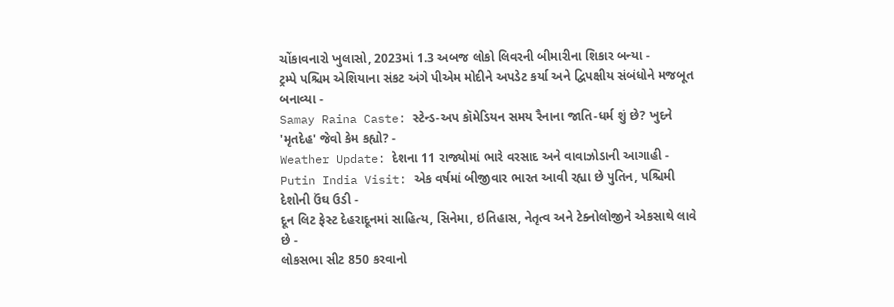ચોંકાવનારો ખુલાસો, 2023માં 1.3 અબજ લોકો લિવરની બીમારીના શિકાર બન્યા -
ટ્રમ્પે પશ્ચિમ એશિયાના સંકટ અંગે પીએમ મોદીને અપડેટ કર્યા અને દ્વિપક્ષીય સંબંધોને મજબૂત બનાવ્યા -
Samay Raina Caste: સ્ટેન્ડ-અપ કૉમેડિયન સમય રૈનાના જાતિ-ધર્મ શું છે? ખુદને 'મૃતદેહ' જેવો કેમ કહ્યો? -
Weather Update: દેશના 11 રાજ્યોમાં ભારે વરસાદ અને વાવાઝોડાની આગાહી -
Putin India Visit: એક વર્ષમાં બીજીવાર ભારત આવી રહ્યા છે પુતિન, પશ્ચિમી દેશોની ઉંઘ ઉડી -
દૂન લિટ ફેસ્ટ દેહરાદૂનમાં સાહિત્ય, સિનેમા, ઇતિહાસ, નેતૃત્વ અને ટેક્નોલોજીને એકસાથે લાવે છે -
લોકસભા સીટ 850 કરવાનો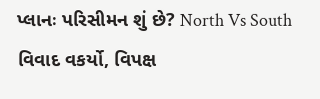પ્લાનઃ પરિસીમન શું છે? North Vs South વિવાદ વકર્યો, વિપક્ષ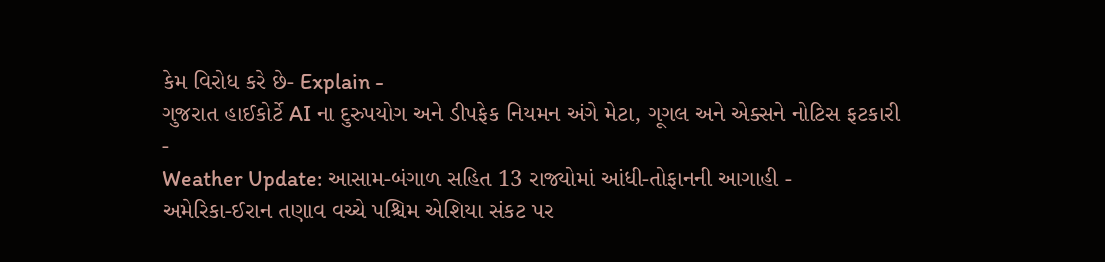કેમ વિરોધ કરે છે- Explain -
ગુજરાત હાઈકોર્ટે AI ના દુરુપયોગ અને ડીપફેક નિયમન અંગે મેટા, ગૂગલ અને એક્સને નોટિસ ફટકારી -
Weather Update: આસામ-બંગાળ સહિત 13 રાજ્યોમાં આંધી-તોફાનની આગાહી -
અમેરિકા-ઈરાન તણાવ વચ્ચે પશ્ચિમ એશિયા સંકટ પર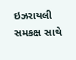ઇઝરાયલી સમકક્ષ સાથે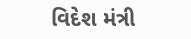વિદેશ મંત્રી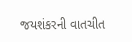જયશંકરની વાતચીત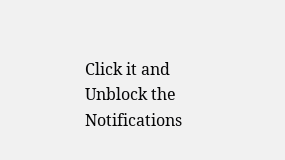Click it and Unblock the Notifications